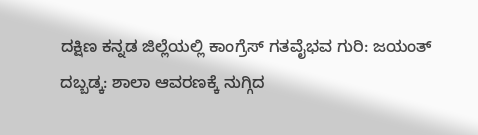ದಕ್ಷಿಣ ಕನ್ನಡ ಜಿಲ್ಲೆಯಲ್ಲಿ ಕಾಂಗ್ರೆಸ್ ಗತವೈಭವ ಗುರಿ: ಜಯಂತ್
ದಬ್ಬಡ್ಕ: ಶಾಲಾ ಆವರಣಕ್ಕೆ ನುಗ್ಗಿದ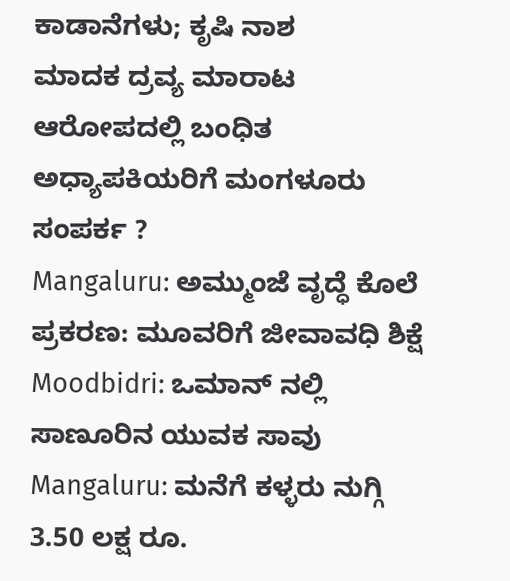ಕಾಡಾನೆಗಳು; ಕೃಷಿ ನಾಶ
ಮಾದಕ ದ್ರವ್ಯ ಮಾರಾಟ ಆರೋಪದಲ್ಲಿ ಬಂಧಿತ ಅಧ್ಯಾಪಕಿಯರಿಗೆ ಮಂಗಳೂರು ಸಂಪರ್ಕ ?
Mangaluru: ಅಮ್ಮುಂಜೆ ವೃದ್ಧೆ ಕೊಲೆ ಪ್ರಕರಣ: ಮೂವರಿಗೆ ಜೀವಾವಧಿ ಶಿಕ್ಷೆ
Moodbidri: ಒಮಾನ್ ನಲ್ಲಿ ಸಾಣೂರಿನ ಯುವಕ ಸಾವು
Mangaluru: ಮನೆಗೆ ಕಳ್ಳರು ನುಗ್ಗಿ 3.50 ಲಕ್ಷ ರೂ.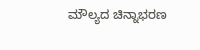ಮೌಲ್ಯದ ಚಿನ್ನಾಭರಣ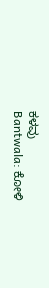ಕಳವು
Bantwala: ಕೋಳಿ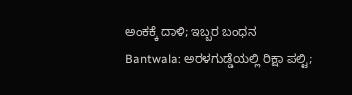ಅಂಕಕ್ಕೆ ದಾಳಿ; ಇಬ್ಬರ ಬಂಧನ
Bantwala: ಅರಳಗುಡ್ಡೆಯಲ್ಲಿ ರಿಕ್ಷಾ ಪಲ್ಟಿ;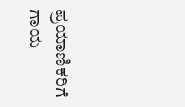ಪ್ರಯಾಣಿಕರಿಗೆ ಗಾಯ